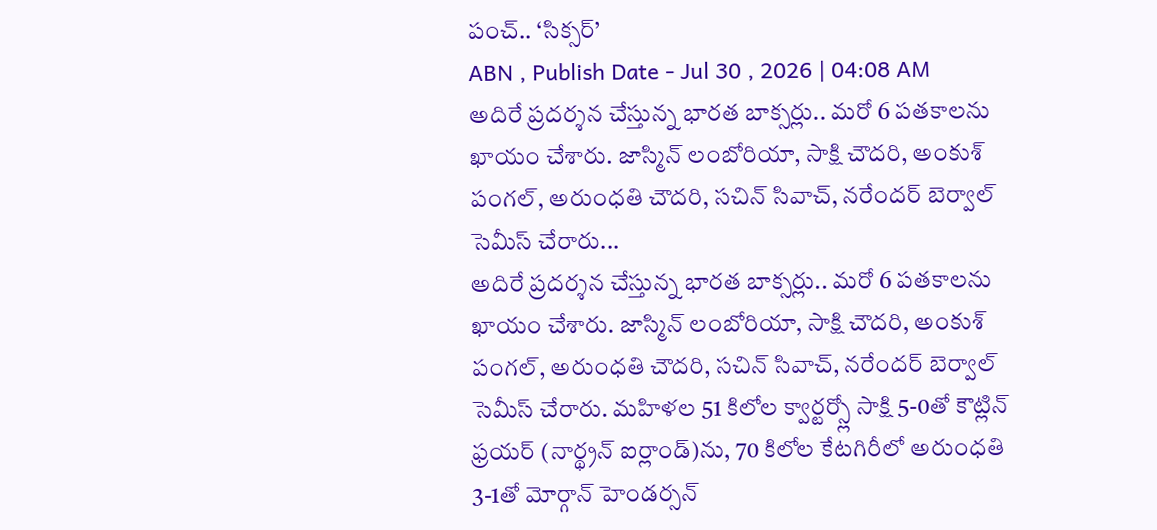పంచ్.. ‘సిక్సర్’
ABN , Publish Date - Jul 30 , 2026 | 04:08 AM
అదిరే ప్రదర్శన చేస్తున్న భారత బాక్సర్లు.. మరో 6 పతకాలను ఖాయం చేశారు. జాస్మిన్ లంబోరియా, సాక్షి చౌదరి, అంకుశ్ పంగల్, అరుంధతి చౌదరి, సచిన్ సివాచ్, నరేందర్ బెర్వాల్ సెమీస్ చేరారు...
అదిరే ప్రదర్శన చేస్తున్న భారత బాక్సర్లు.. మరో 6 పతకాలను ఖాయం చేశారు. జాస్మిన్ లంబోరియా, సాక్షి చౌదరి, అంకుశ్ పంగల్, అరుంధతి చౌదరి, సచిన్ సివాచ్, నరేందర్ బెర్వాల్ సెమీస్ చేరారు. మహిళల 51 కిలోల క్వార్టర్స్లో సాక్షి 5-0తో కౌట్లిన్ ఫ్రయర్ (నార్థ్రన్ ఐర్లాండ్)ను, 70 కిలోల కేటగిరీలో అరుంధతి 3-1తో మోర్గాన్ హెండర్సన్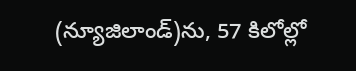(న్యూజిలాండ్)ను, 57 కిలోల్లో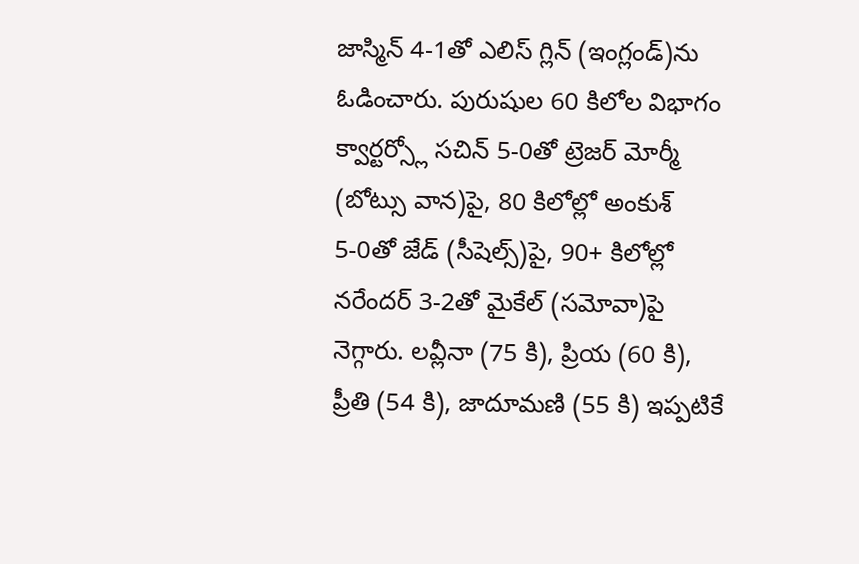జాస్మిన్ 4-1తో ఎలిస్ గ్లిన్ (ఇంగ్లండ్)ను ఓడించారు. పురుషుల 60 కిలోల విభాగం క్వార్టర్స్లో సచిన్ 5-0తో ట్రెజర్ మోర్మీ (బోట్సు వాన)పై, 80 కిలోల్లో అంకుశ్ 5-0తో జేడ్ (సీషెల్స్)పై, 90+ కిలోల్లో నరేందర్ 3-2తో మైకేల్ (సమోవా)పై నెగ్గారు. లవ్లీనా (75 కి), ప్రియ (60 కి), ప్రీతి (54 కి), జాదూమణి (55 కి) ఇప్పటికే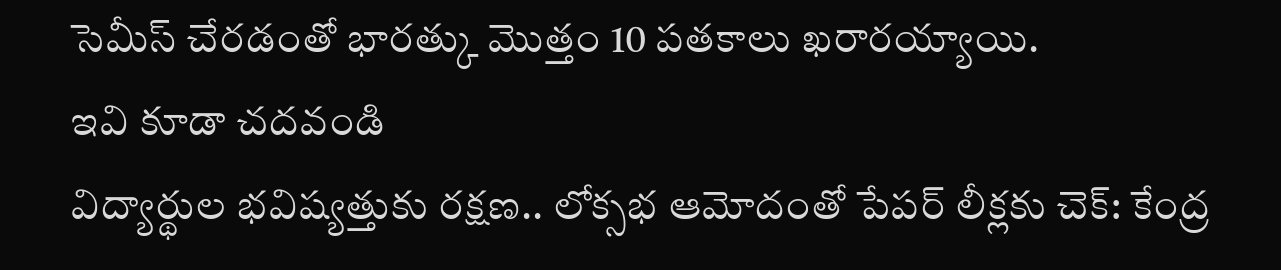సెమీస్ చేరడంతో భారత్కు మొత్తం 10 పతకాలు ఖరారయ్యాయి.
ఇవి కూడా చదవండి
విద్యార్థుల భవిష్యత్తుకు రక్షణ.. లోక్సభ ఆమోదంతో పేపర్ లీక్లకు చెక్: కేంద్ర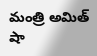మంత్రి అమిత్ షా